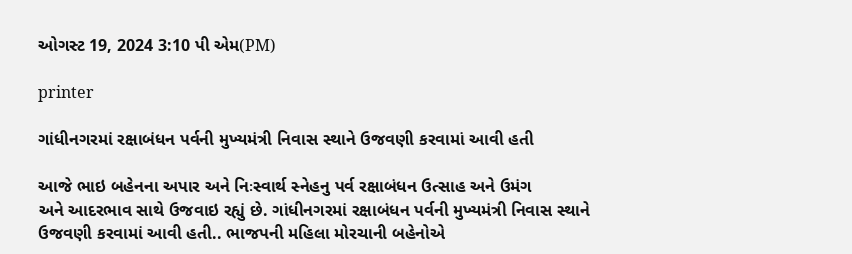ઓગસ્ટ 19, 2024 3:10 પી એમ(PM)

printer

ગાંધીનગરમાં રક્ષાબંધન પર્વની મુખ્યમંત્રી નિવાસ સ્થાને ઉજવણી કરવામાં આવી હતી

આજે ભાઇ બહેનના અપાર અને નિઃસ્વાર્થ સ્નેહનુ પર્વ રક્ષાબંધન ઉત્સાહ અને ઉમંગ
અને આદરભાવ સાથે ઉજવાઇ રહ્યું છે. ગાંધીનગરમાં રક્ષાબંધન પર્વની મુખ્યમંત્રી નિવાસ સ્થાને
ઉજવણી કરવામાં આવી હતી.. ભાજપની મહિલા મોરચાની બહેનોએ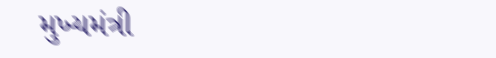મુખ્યમંત્રી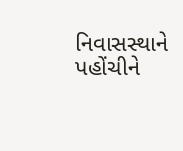નિવાસસ્થાને
પહોંચીને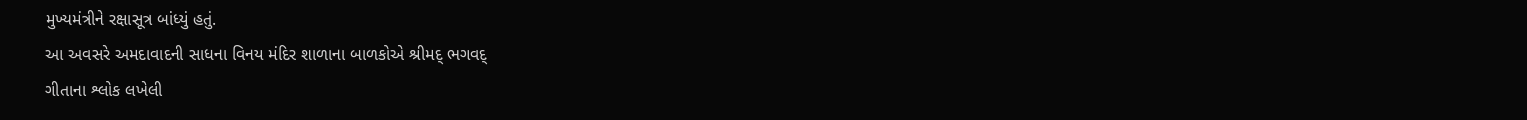મુખ્યમંત્રીને રક્ષાસૂત્ર બાંધ્યું હતું.
આ અવસરે અમદાવાદની સાધના વિનય મંદિર શાળાના બાળકોએ શ્રીમદ્ ભગવદ્
ગીતાના શ્લોક લખેલી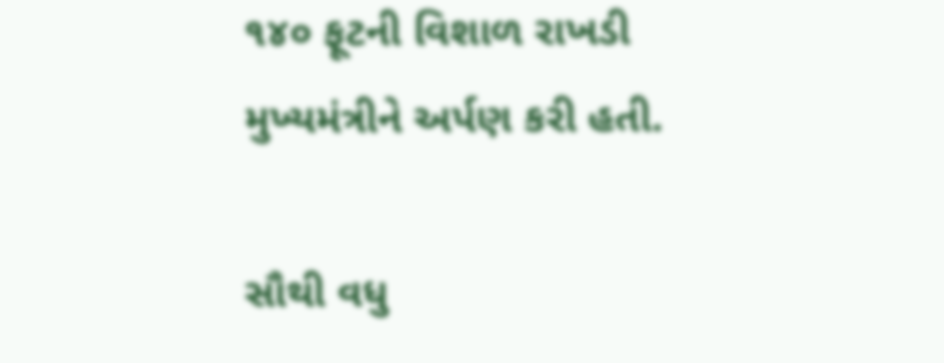૧૪૦ ફૂટની વિશાળ રાખડી મુખ્યમંત્રીને અર્પણ કરી હતી.

સૌથી વધુ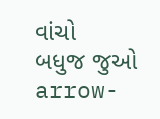વાંચો
બધુજ જુઓ arrow-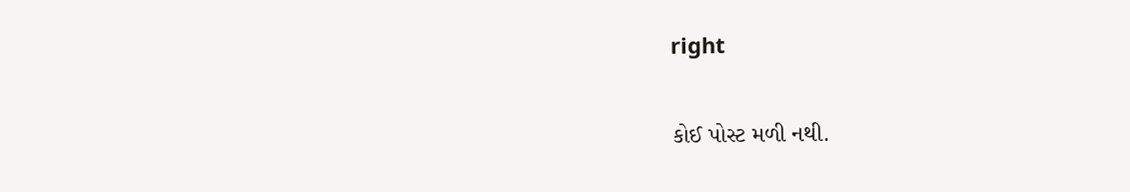right

કોઈ પોસ્ટ મળી નથી.